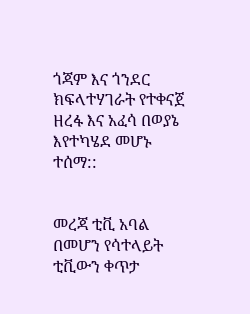ጎጃም እና ጎንደር ክፍላተሃገራት የተቀናጀ ዘረፋ እና አፈሳ በወያኔ እየተካሄደ መሆኑ ተሰማ::


መረጃ ቲቪ አባል በመሆን የሳተላይት ቲቪውን ቀጥታ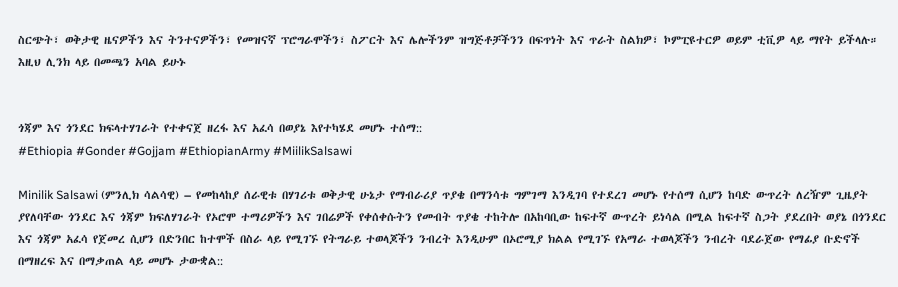ስርጭት፣ ወቅታዊ ዜናዎችን እና ትንተናዎችን፣ የመዝናኛ ፕሮግራሞችን፣ ስፖርት እና ሌሎችንም ዝግጅቶቻችንን በፍጥነት እና ጥራት ስልክዎ፣ ኮምፒዩተርዎ ወይም ቲቪዎ ላይ ማየት ይችላሉ። እዚህ ሊንክ ላይ በመጫን አባል ይሁኑ


ጎጃም እና ጎንደር ክፍላተሃገራት የተቀናጀ ዘረፋ እና አፈሳ በወያኔ እየተካሄደ መሆኑ ተሰማ::
#Ethiopia #Gonder #Gojjam #EthiopianArmy #MiilikSalsawi

Minilik Salsawi (ምንሊክ ሳልሳዊ) – የመከላከያ ሰራዊቱ በሃገሪቱ ወቅታዊ ሁኔታ የማብራሪያ ጥያቄ በማንሳቱ ግምገማ እንዲገባ የተደረገ መሆኑ የተሰማ ሲሆን ከባድ ውጥረት ለረዥም ጊዜያት ያየለባቸው ጎንደር እና ጎጃም ክፍለሃገራት የኦሮሞ ተማሪዎችን እና ገበሬዎች የቀሰቀሱትን የመብት ጥያቄ ተከትሎ በአከባቢው ከፍተኛ ውጥረት ይነሳል በሚል ከፍተኛ ስጋት ያደረበት ወያኔ በጎንደር እና ጎጃም አፈሳ የጀመረ ሲሆን በድንበር ከተሞች በስራ ላይ የሚገኙ የትግራይ ተወላጆችን ንብረት እንዲሁም በኦሮሚያ ክልል የሚገኙ የአማራ ተወላጆችን ንብረት ባደራጀው የማፊያ ቡድኖች በማዘረፍ እና በማቃጠል ላይ መሆኑ ታውቋል::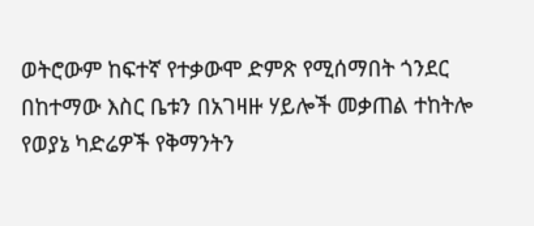ወትሮውም ከፍተኛ የተቃውሞ ድምጽ የሚሰማበት ጎንደር በከተማው እስር ቤቱን በአገዛዙ ሃይሎች መቃጠል ተከትሎ የወያኔ ካድሬዎች የቅማንትን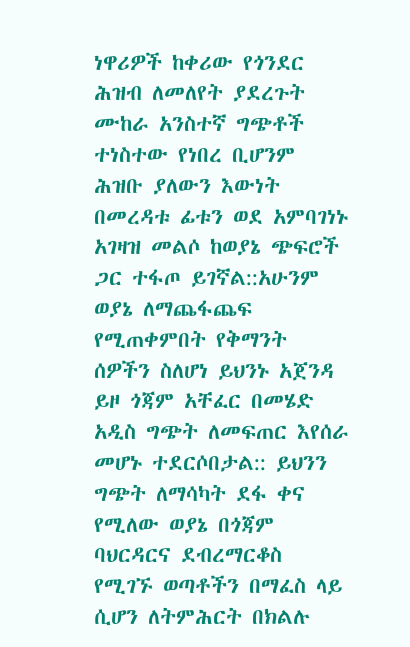ነዋሪዎች ከቀሪው የጎንደር ሕዝብ ለመለየት ያደረጉት ሙከራ አንስተኛ ግጭቶች ተነስተው የነበረ ቢሆንም ሕዝቡ ያለውን እውነት በመረዳቱ ፊቱን ወደ አምባገነኑ አገዛዝ መልሶ ከወያኔ ጭፍሮች ጋር ተፋጦ ይገኛል::አሁንም ወያኔ ለማጨፋጨፍ የሚጠቀምበት የቅማንት ሰዎችን ስለሆነ ይህንኑ አጀንዳ ይዞ ጎጃም አቸፈር በመሄድ አዲስ ግጭት ለመፍጠር እየሰራ መሆኑ ተደርሶበታል:: ይህንን ግጭት ለማሳካት ደፋ ቀና የሚለው ወያኔ በጎጃም ባህርዳርና ደብረማርቆስ የሚገኙ ወጣቶችን በማፈስ ላይ ሲሆን ለትምሕርት በክልሉ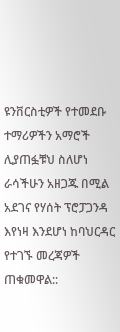ዩንቨርስቲዎች የተመደቡ ተማሪዎችን አማሮች ሊያጠፏቹህ ስለሆነ ራሳችሁን አዘጋጁ በሚል አደገና የሃሰት ፕሮፓጋንዳ እየነዛ እንደሆነ ከባህርዳር የተገኙ መረጃዎች ጠቁመዋል::